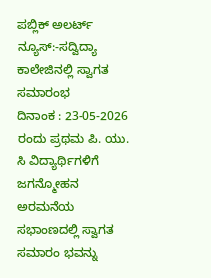ಪಬ್ಲಿಕ್ ಅಲರ್ಟ್ ನ್ಯೂಸ್:-ಸದ್ವಿದ್ಯಾ ಕಾಲೇಜಿನಲ್ಲಿ ಸ್ವಾಗತ ಸಮಾರಂಭ
ದಿನಾಂಕ : 23-05-2026 ರಂದು ಪ್ರಥಮ ಪಿ. ಯು. ಸಿ ವಿದ್ಯಾರ್ಥಿಗಳಿಗೆ ಜಗನ್ಮೋಹನ ಅರಮನೆಯ ಸಭಾಂಣದಲ್ಲಿ ಸ್ವಾಗತ ಸಮಾರಂ ಭವನ್ನು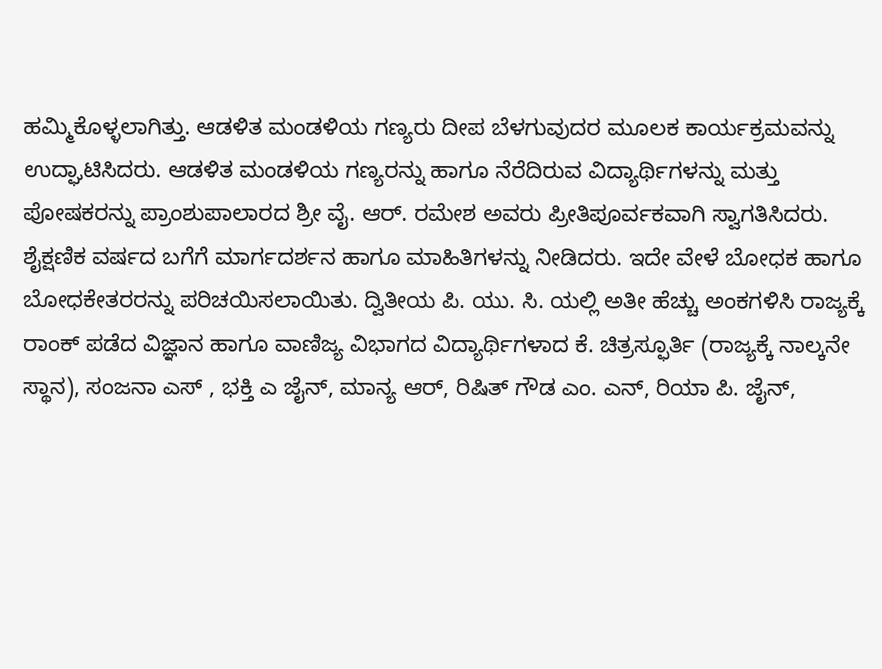ಹಮ್ಮಿಕೊಳ್ಳಲಾಗಿತ್ತು. ಆಡಳಿತ ಮಂಡಳಿಯ ಗಣ್ಯರು ದೀಪ ಬೆಳಗುವುದರ ಮೂಲಕ ಕಾರ್ಯಕ್ರಮವನ್ನು ಉದ್ಘಾಟಿಸಿದರು. ಆಡಳಿತ ಮಂಡಳಿಯ ಗಣ್ಯರನ್ನು ಹಾಗೂ ನೆರೆದಿರುವ ವಿದ್ಯಾರ್ಥಿಗಳನ್ನು ಮತ್ತು ಪೋಷಕರನ್ನು ಪ್ರಾಂಶುಪಾಲಾರದ ಶ್ರೀ ವೈ. ಆರ್. ರಮೇಶ ಅವರು ಪ್ರೀತಿಪೂರ್ವಕವಾಗಿ ಸ್ವಾಗತಿಸಿದರು. ಶೈಕ್ಷಣಿಕ ವರ್ಷದ ಬಗೆಗೆ ಮಾರ್ಗದರ್ಶನ ಹಾಗೂ ಮಾಹಿತಿಗಳನ್ನು ನೀಡಿದರು. ಇದೇ ವೇಳೆ ಬೋಧಕ ಹಾಗೂ ಬೋಧಕೇತರರನ್ನು ಪರಿಚಯಿಸಲಾಯಿತು. ದ್ವಿತೀಯ ಪಿ. ಯು. ಸಿ. ಯಲ್ಲಿ ಅತೀ ಹೆಚ್ಚು ಅಂಕಗಳಿಸಿ ರಾಜ್ಯಕ್ಕೆ ರಾಂಕ್ ಪಡೆದ ವಿಜ್ಞಾನ ಹಾಗೂ ವಾಣಿಜ್ಯ ವಿಭಾಗದ ವಿದ್ಯಾರ್ಥಿಗಳಾದ ಕೆ. ಚಿತ್ರಸ್ಫೂರ್ತಿ (ರಾಜ್ಯಕ್ಕೆ ನಾಲ್ಕನೇ ಸ್ಥಾನ), ಸಂಜನಾ ಎಸ್ , ಭಕ್ತಿ ಎ ಜೈನ್, ಮಾನ್ಯ ಆರ್, ರಿಷಿತ್ ಗೌಡ ಎಂ. ಎನ್, ರಿಯಾ ಪಿ. ಜೈನ್,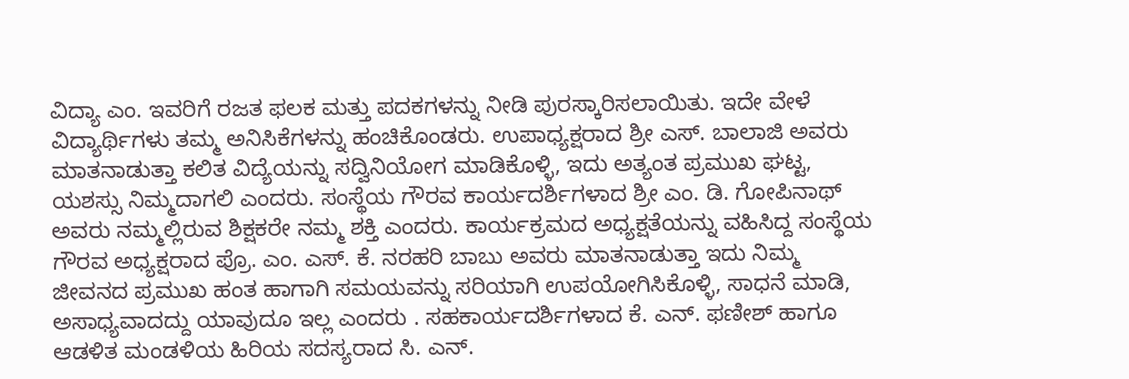ವಿದ್ಯಾ ಎಂ. ಇವರಿಗೆ ರಜತ ಫಲಕ ಮತ್ತು ಪದಕಗಳನ್ನು ನೀಡಿ ಪುರಸ್ಕಾರಿಸಲಾಯಿತು. ಇದೇ ವೇಳೆ ವಿದ್ಯಾರ್ಥಿಗಳು ತಮ್ಮ ಅನಿಸಿಕೆಗಳನ್ನು ಹಂಚಿಕೊಂಡರು. ಉಪಾಧ್ಯಕ್ಷರಾದ ಶ್ರೀ ಎಸ್. ಬಾಲಾಜಿ ಅವರು ಮಾತನಾಡುತ್ತಾ ಕಲಿತ ವಿದ್ಯೆಯನ್ನು ಸದ್ವಿನಿಯೋಗ ಮಾಡಿಕೊಳ್ಳಿ, ಇದು ಅತ್ಯಂತ ಪ್ರಮುಖ ಘಟ್ಟ, ಯಶಸ್ಸು ನಿಮ್ಮದಾಗಲಿ ಎಂದರು. ಸಂಸ್ಥೆಯ ಗೌರವ ಕಾರ್ಯದರ್ಶಿಗಳಾದ ಶ್ರೀ ಎಂ. ಡಿ. ಗೋಪಿನಾಥ್ ಅವರು ನಮ್ಮಲ್ಲಿರುವ ಶಿಕ್ಷಕರೇ ನಮ್ಮ ಶಕ್ತಿ ಎಂದರು. ಕಾರ್ಯಕ್ರಮದ ಅಧ್ಯಕ್ಷತೆಯನ್ನು ವಹಿಸಿದ್ದ ಸಂಸ್ಥೆಯ ಗೌರವ ಅಧ್ಯಕ್ಷರಾದ ಪ್ರೊ. ಎಂ. ಎಸ್. ಕೆ. ನರಹರಿ ಬಾಬು ಅವರು ಮಾತನಾಡುತ್ತಾ ಇದು ನಿಮ್ಮ ಜೀವನದ ಪ್ರಮುಖ ಹಂತ ಹಾಗಾಗಿ ಸಮಯವನ್ನು ಸರಿಯಾಗಿ ಉಪಯೋಗಿಸಿಕೊಳ್ಳಿ, ಸಾಧನೆ ಮಾಡಿ, ಅಸಾಧ್ಯವಾದದ್ದು ಯಾವುದೂ ಇಲ್ಲ ಎಂದರು . ಸಹಕಾರ್ಯದರ್ಶಿಗಳಾದ ಕೆ. ಎನ್. ಫಣೀಶ್ ಹಾಗೂ ಆಡಳಿತ ಮಂಡಳಿಯ ಹಿರಿಯ ಸದಸ್ಯರಾದ ಸಿ. ಎನ್.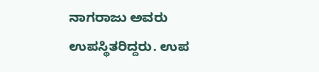ನಾಗರಾಜು ಅವರು ಉಪಸ್ಥಿತರಿದ್ದರು. ಉಪ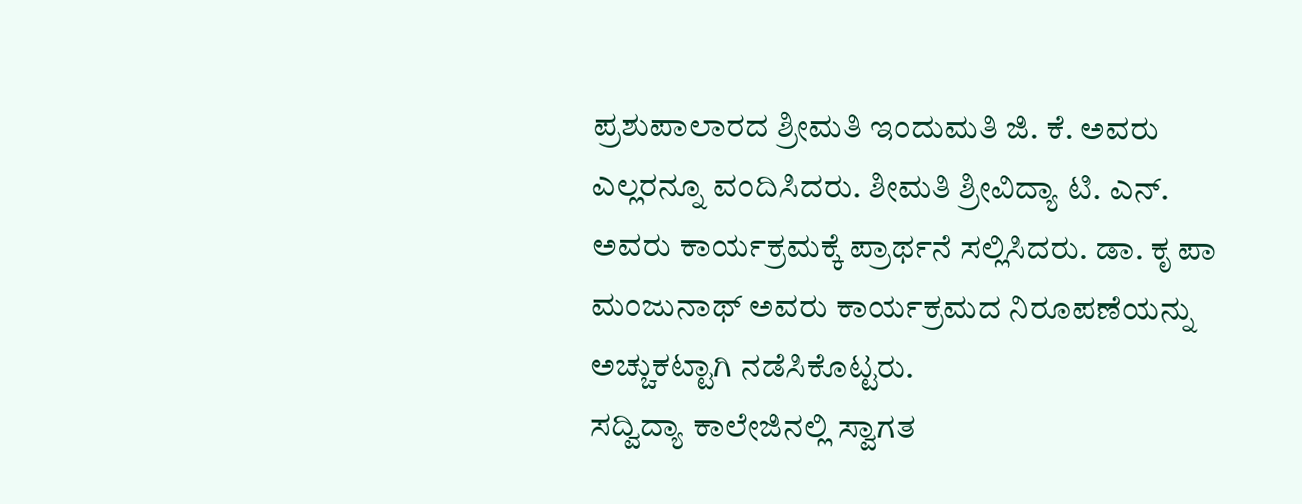ಪ್ರಶುಪಾಲಾರದ ಶ್ರೀಮತಿ ಇಂದುಮತಿ ಜಿ. ಕೆ. ಅವರು ಎಲ್ಲರನ್ನೂ ವಂದಿಸಿದರು. ಶೀಮತಿ ಶ್ರೀವಿದ್ಯಾ ಟಿ. ಎನ್. ಅವರು ಕಾರ್ಯಕ್ರಮಕ್ಕೆ ಪ್ರಾರ್ಥನೆ ಸಲ್ಲಿಸಿದರು. ಡಾ. ಕೃ ಪಾ ಮಂಜುನಾಥ್ ಅವರು ಕಾರ್ಯಕ್ರಮದ ನಿರೂಪಣೆಯನ್ನು ಅಚ್ಚುಕಟ್ಟಾಗಿ ನಡೆಸಿಕೊಟ್ಟರು.
ಸದ್ವಿದ್ಯಾ ಕಾಲೇಜಿನಲ್ಲಿ ಸ್ವಾಗತ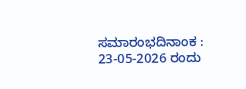ಸಮಾರಂಭದಿನಾಂಕ : 23-05-2026 ರಂದು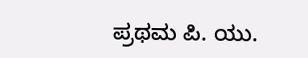ಪ್ರಥಮ ಪಿ. ಯು.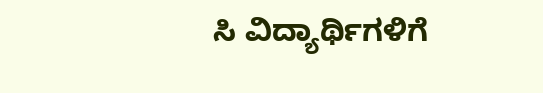ಸಿ ವಿದ್ಯಾರ್ಥಿಗಳಿಗೆ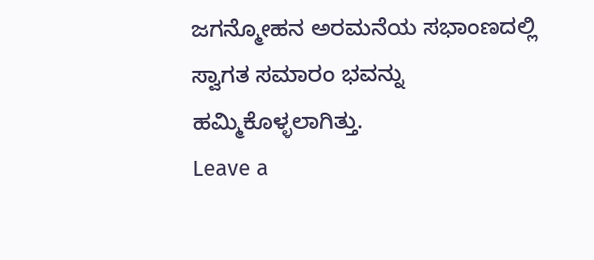ಜಗನ್ಮೋಹನ ಅರಮನೆಯ ಸಭಾಂಣದಲ್ಲಿ ಸ್ವಾಗತ ಸಮಾರಂ ಭವನ್ನು ಹಮ್ಮಿಕೊಳ್ಳಲಾಗಿತ್ತು.
Leave a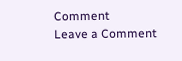Comment
Leave a Comment